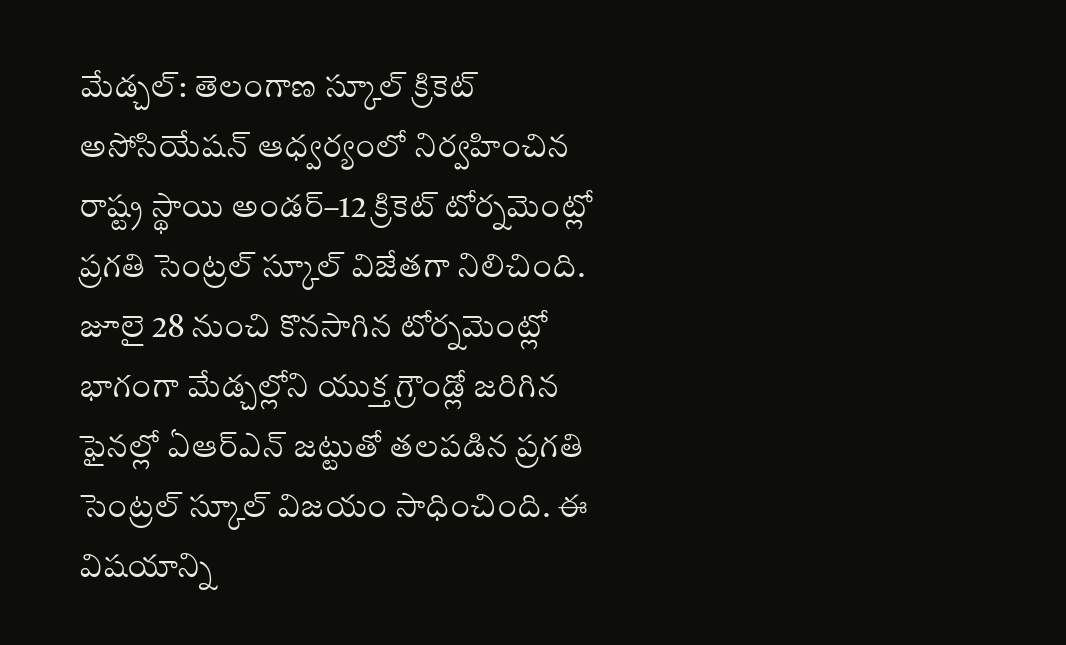మేడ్చల్: తెలంగాణ స్కూల్ క్రికెట్ అసోసియేషన్ ఆధ్వర్యంలో నిర్వహించిన రాష్ట్ర స్థాయి అండర్–12 క్రికెట్ టోర్నమెంట్లో ప్రగతి సెంట్రల్ స్కూల్ విజేతగా నిలిచింది. జూలై 28 నుంచి కొనసాగిన టోర్నమెంట్లో భాగంగా మేడ్చల్లోని యుక్త గ్రౌండ్లో జరిగిన ఫైనల్లో ఏఆర్ఎన్ జట్టుతో తలపడిన ప్రగతి సెంట్రల్ స్కూల్ విజయం సాధించింది. ఈ విషయాన్ని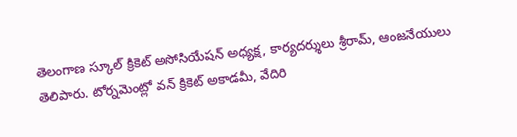తెలంగాణ స్కూల్ క్రికెట్ అసోసియేషన్ అధ్యక్ష, కార్యదర్శులు శ్రీరామ్, ఆంజనేయులు తెలిపారు. టోర్నమెంట్లో వన్ క్రికెట్ అకాడమీ, వేదిరి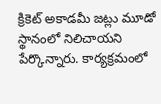క్రికెట్ అకాడమీ జట్లు మూడో స్థానంలో నిలిచాయని పేర్కొన్నారు. కార్యక్రమంలో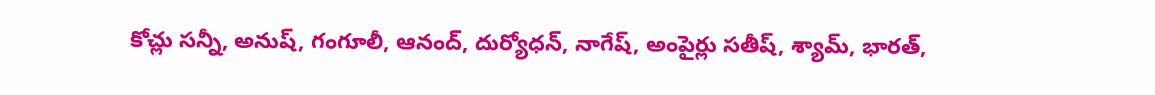కోచ్లు సన్నీ, అనుష్, గంగూలీ, ఆనంద్, దుర్యోధన్, నాగేష్, అంపైర్లు సతీష్, శ్యామ్, భారత్,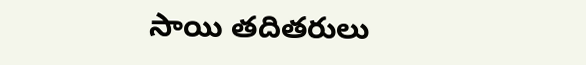సాయి తదితరులు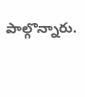పాల్గొన్నారు.